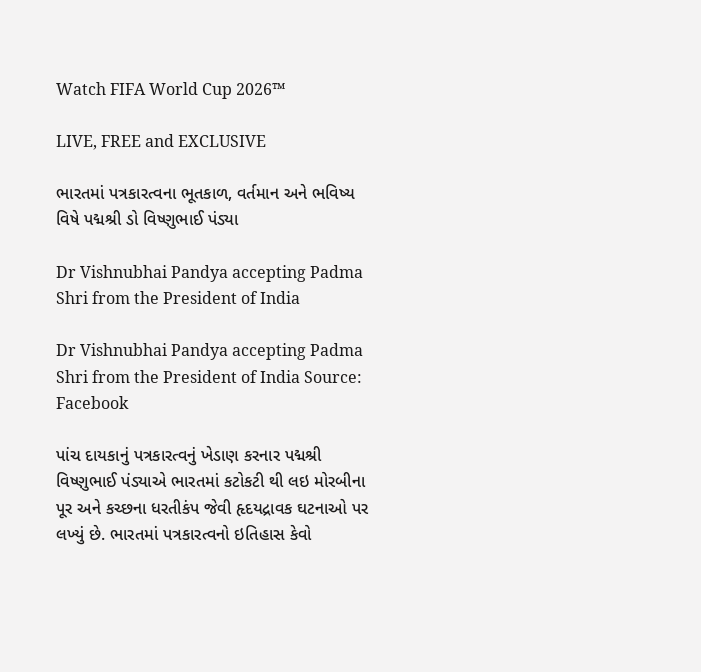Watch FIFA World Cup 2026™

LIVE, FREE and EXCLUSIVE

ભારતમાં પત્રકારત્વના ભૂતકાળ, વર્તમાન અને ભવિષ્ય વિષે પદ્મશ્રી ડો વિષ્ણુભાઈ પંડ્યા

Dr Vishnubhai Pandya accepting Padma Shri from the President of India

Dr Vishnubhai Pandya accepting Padma Shri from the President of India Source: Facebook

પાંચ દાયકાનું પત્રકારત્વનું ખેડાણ કરનાર પદ્મશ્રી વિષ્ણુભાઈ પંડ્યાએ ભારતમાં કટોકટી થી લઇ મોરબીના પૂર અને કચ્છના ધરતીકંપ જેવી હૃદયદ્રાવક ઘટનાઓ પર લખ્યું છે. ભારતમાં પત્રકારત્વનો ઇતિહાસ કેવો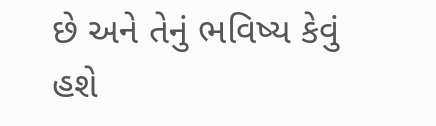છે અને તેનું ભવિષ્ય કેવું હશે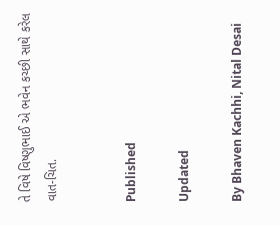તે વિષે વિષ્ણુભાઈ એ ભવેન કચ્છી સાથે કરેલ વાત-ચિત.


Published

Updated

By Bhaven Kachhi, Nital Desai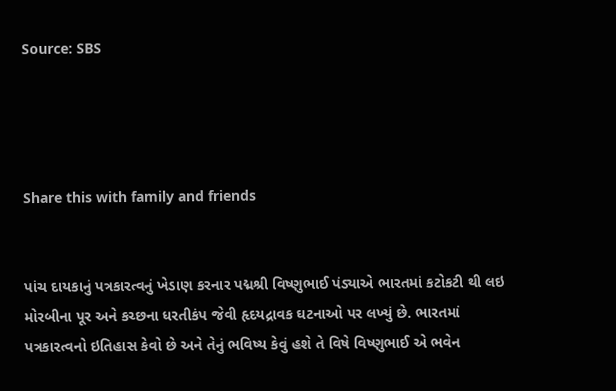Source: SBS




Share this with family and friends


પાંચ દાયકાનું પત્રકારત્વનું ખેડાણ કરનાર પદ્મશ્રી વિષ્ણુભાઈ પંડ્યાએ ભારતમાં કટોકટી થી લઇ મોરબીના પૂર અને કચ્છના ધરતીકંપ જેવી હૃદયદ્રાવક ઘટનાઓ પર લખ્યું છે. ભારતમાં પત્રકારત્વનો ઇતિહાસ કેવો છે અને તેનું ભવિષ્ય કેવું હશે તે વિષે વિષ્ણુભાઈ એ ભવેન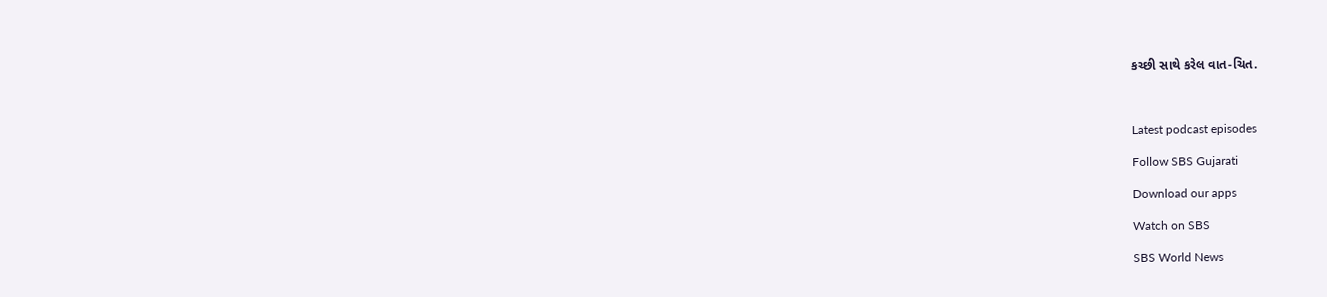કચ્છી સાથે કરેલ વાત-ચિત.



Latest podcast episodes

Follow SBS Gujarati

Download our apps

Watch on SBS

SBS World News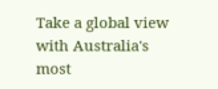Take a global view with Australia's most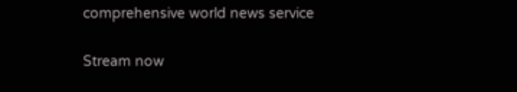comprehensive world news service

Stream now